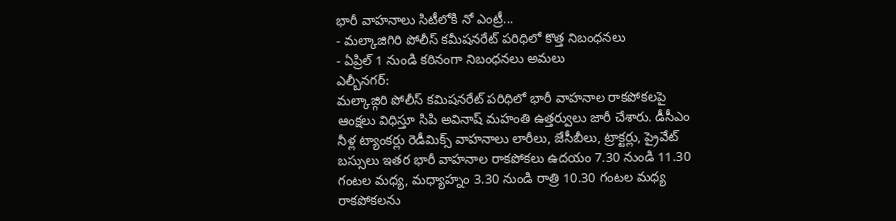భారీ వాహనాలు సిటీలోకి నో ఎంట్రీ...
- మల్కాజిగిరి పోలీస్ కమీషనరేట్ పరిధిలో కొత్త నిబంధనలు
- ఏప్రిల్ 1 నుండి కఠినంగా నిబంధనలు అమలు
ఎల్బీనగర్:
మల్కాజ్గిరి పోలీస్ కమిషనరేట్ పరిధిలో భారీ వాహనాల రాకపోకలపై ఆంక్షలు విధిస్తూ సిపి అవినాష్ మహంతి ఉత్తర్వులు జారీ చేశారు. డీసీఎం నీళ్ల ట్యాంకర్లు రెడీమిక్స్ వాహనాలు లారీలు, జేసీబీలు, ట్రాక్టర్లు, ప్రైవేట్ బస్సులు ఇతర భారీ వాహనాల రాకపోకలు ఉదయం 7.30 నుండి 11.30 గంటల మధ్య, మధ్యాహ్నం 3.30 నుండి రాత్రి 10.30 గంటల మధ్య రాకపోకలను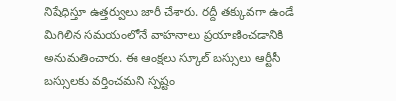నిషేధిస్తూ ఉత్తర్వులు జారీ చేశారు. రద్దీ తక్కువగా ఉండే మిగిలిన సమయంలోనే వాహనాలు ప్రయాణించడానికి అనుమతించారు. ఈ ఆంక్షలు స్కూల్ బస్సులు ఆర్టీసీ బస్సులకు వర్తించమని స్పష్టం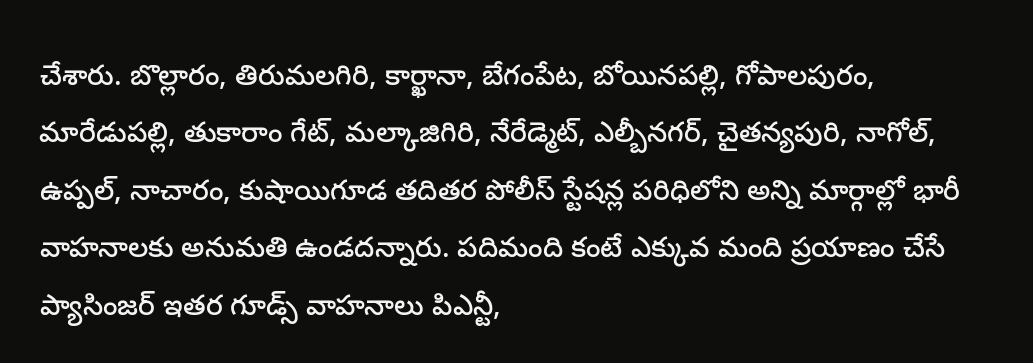చేశారు. బొల్లారం, తిరుమలగిరి, కార్ఖానా, బేగంపేట, బోయినపల్లి, గోపాలపురం, మారేడుపల్లి, తుకారాం గేట్, మల్కాజిగిరి, నేరేడ్మెట్, ఎల్బీనగర్, చైతన్యపురి, నాగోల్, ఉప్పల్, నాచారం, కుషాయిగూడ తదితర పోలీస్ స్టేషన్ల పరిధిలోని అన్ని మార్గాల్లో భారీ వాహనాలకు అనుమతి ఉండదన్నారు. పదిమంది కంటే ఎక్కువ మంది ప్రయాణం చేసే ప్యాసింజర్ ఇతర గూడ్స్ వాహనాలు పిఎన్టీ,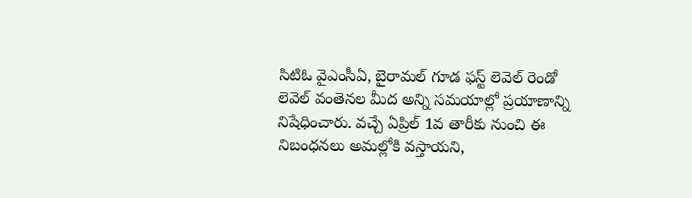సిటిఓ వైఎంసీఏ, బైరామల్ గూడ ఫస్ట్ లెవెల్ రెండో లెవెల్ వంతెనల మీద అన్ని సమయాల్లో ప్రయాణాన్ని నిషేధించారు. వచ్చే ఏప్రిల్ 1వ తారీకు నుంచి ఈ నిబంధనలు అమల్లోకి వస్తాయని,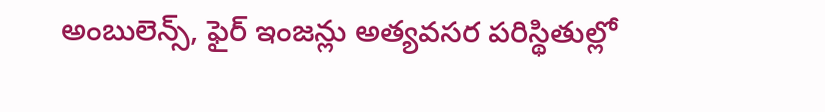అంబులెన్స్, ఫైర్ ఇంజన్లు అత్యవసర పరిస్థితుల్లో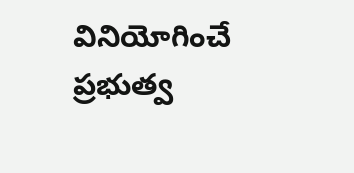వినియోగించే ప్రభుత్వ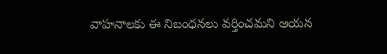వాహనాలకు ఈ నిబంధనలు వర్తించమని ఆయన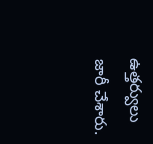ఉత్తర్వులు జారీ చేశారు.